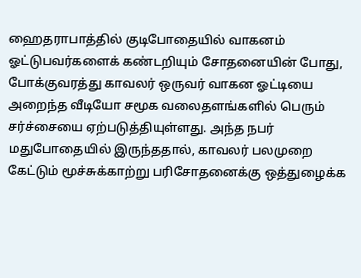ஹைதராபாத்தில் குடிபோதையில் வாகனம் ஓட்டுபவர்களைக் கண்டறியும் சோதனையின் போது, போக்குவரத்து காவலர் ஒருவர் வாகன ஓட்டியை அறைந்த வீடியோ சமூக வலைதளங்களில் பெரும் சர்ச்சையை ஏற்படுத்தியுள்ளது. அந்த நபர் மதுபோதையில் இருந்ததால், காவலர் பலமுறை கேட்டும் மூச்சுக்காற்று பரிசோதனைக்கு ஒத்துழைக்க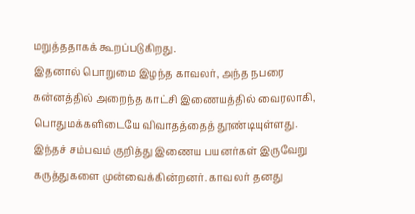மறுத்ததாகக் கூறப்படுகிறது.
இதனால் பொறுமை இழந்த காவலர், அந்த நபரை கன்னத்தில் அறைந்த காட்சி இணையத்தில் வைரலாகி, பொதுமக்களிடையே விவாதத்தைத் தூண்டியுள்ளது. இந்தச் சம்பவம் குறித்து இணைய பயனர்கள் இருவேறு கருத்துகளை முன்வைக்கின்றனர். காவலர் தனது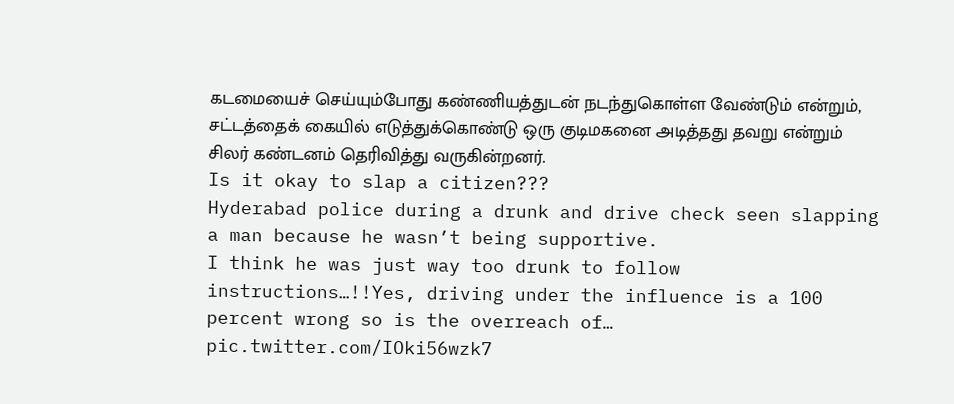கடமையைச் செய்யும்போது கண்ணியத்துடன் நடந்துகொள்ள வேண்டும் என்றும், சட்டத்தைக் கையில் எடுத்துக்கொண்டு ஒரு குடிமகனை அடித்தது தவறு என்றும் சிலர் கண்டனம் தெரிவித்து வருகின்றனர்.
Is it okay to slap a citizen???
Hyderabad police during a drunk and drive check seen slapping a man because he wasn’t being supportive.
I think he was just way too drunk to follow instructions…!!Yes, driving under the influence is a 100 percent wrong so is the overreach of… pic.twitter.com/IOki56wzk7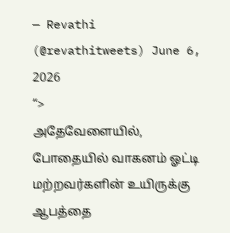— Revathi (@revathitweets) June 6, 2026
“>
அதேவேளையில், போதையில் வாகனம் ஓட்டி மற்றவர்களின் உயிருக்கு ஆபத்தை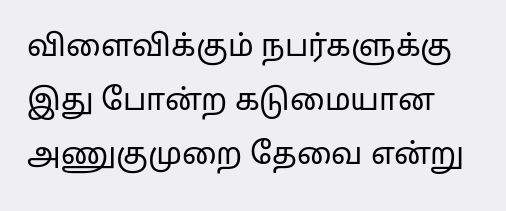விளைவிக்கும் நபர்களுக்கு இது போன்ற கடுமையான அணுகுமுறை தேவை என்று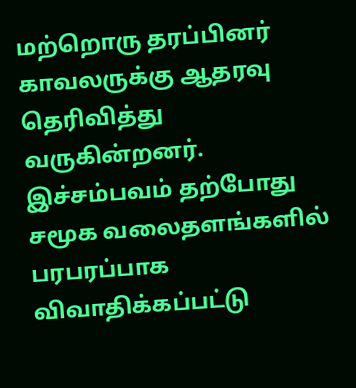மற்றொரு தரப்பினர் காவலருக்கு ஆதரவு தெரிவித்து வருகின்றனர். இச்சம்பவம் தற்போது சமூக வலைதளங்களில் பரபரப்பாக விவாதிக்கப்பட்டு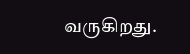வருகிறது.